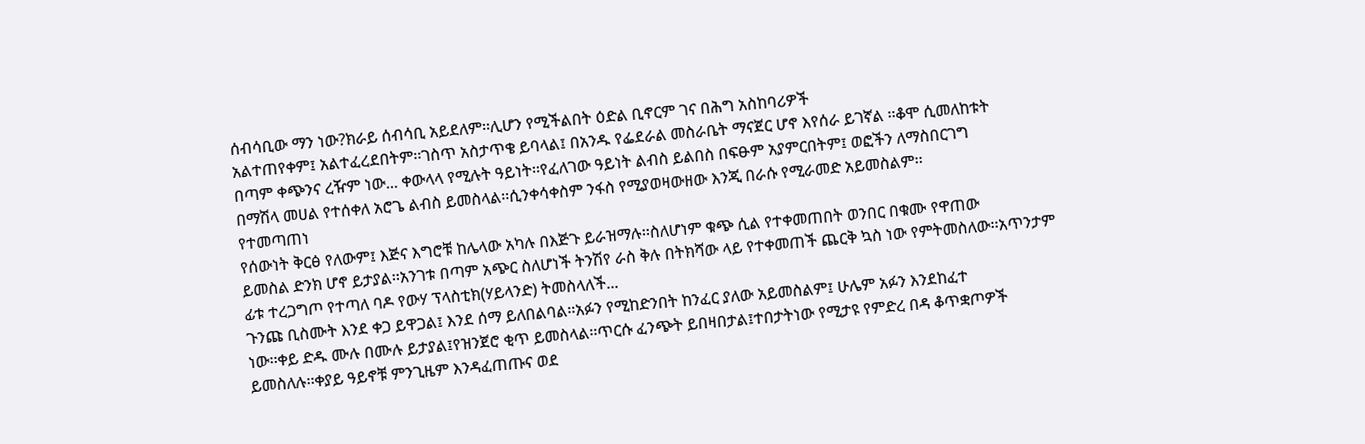ሰብሳቢው ማን ነው?ክራይ ሰብሳቢ አይደለም፡፡ሊሆን የሚችልበት ዕድል ቢኖርም ገና በሕግ አስከባሪዎች
አልተጠየቀም፤ አልተፈረደበትም፡፡ገስጥ አስታጥቄ ይባላል፤ በአንዱ የፌደራል መስራቤት ማናጀር ሆኖ እየሰራ ይገኛል ፡፡ቆሞ ሲመለከቱት
በጣም ቀጭንና ረዥም ነው... ቀውላላ የሚሉት ዓይነት፡፡የፈለገው ዓይነት ልብስ ይልበስ በፍፁም አያምርበትም፤ ወፎችን ለማስበርገግ
በማሽላ መሀል የተሰቀለ አሮጌ ልብስ ይመስላል፡፡ሲንቀሳቀስም ንፋስ የሚያወዛውዘው እንጂ በራሱ የሚራመድ አይመስልም፡፡
የተመጣጠነ
የሰውነት ቅርፅ የለውም፤ እጅና እግሮቹ ከሌላው አካሉ በእጅጉ ይራዝማሉ፡፡ስለሆነም ቁጭ ሲል የተቀመጠበት ወንበር በቁሙ የዋጠው
ይመስል ድንክ ሆኖ ይታያል፡፡አንገቱ በጣም አጭር ስለሆነች ትንሽየ ራስ ቅሉ በትክሻው ላይ የተቀመጠች ጨርቅ ኳስ ነው የምትመስለው፡፡አጥንታም
ፊቱ ተረጋግጦ የተጣለ ባዶ የውሃ ፕላስቲክ(ሃይላንድ) ትመስላለች...
ጉንጩ ቢስሙት እንደ ቀጋ ይዋጋል፤ እንደ ሰማ ይለበልባል፡፡አፉን የሚከድንበት ከንፈር ያለው አይመስልም፤ ሁሌም አፉን እንደከፈተ
ነው፡፡ቀይ ድዱ ሙሉ በሙሉ ይታያል፤የዝንጀሮ ቂጥ ይመስላል፡፡ጥርሱ ፈንጭት ይበዛበታል፤ተበታትነው የሚታዩ የምድረ በዳ ቆጥቋጦዎች
ይመስለሉ፡፡ቀያይ ዓይኖቹ ምንጊዜም እንዳፈጠጡና ወደ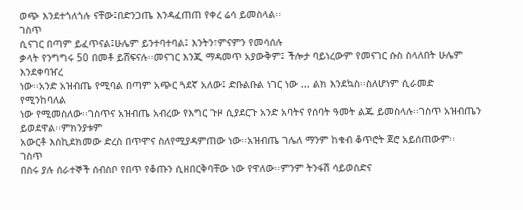ወጭ እንደተጎለጎሉ ናቸው፤በድንጋጤ እንዳፈጠጠ የቀረ ሬሳ ይመስላል፡፡
ገስጥ
ሲናገር በጣም ይፈጥናል፤ሁሌም ይንተባተባል፤ እንትን፣ምናምን የመሳሰሉ
ቃላት የንግግሩ 50 በመቶ ይሸፍናሉ፡፡መናገር እንጂ ማዳመጥ አያውቅም፤ ችሎታ ባይነረውም የመናገር ሱስ ስላለበት ሁሌም እንደቀባዠረ
ነው፡፡አንድ አዝብጤ የሚባል በጣም አጭር ጓደኛ አለው፤ ድቡልቡል ነገር ነው ... ልክ እንደኳስ፡፡ስለሆነም ሲራመድ የሚንከባለል
ነው የሚመስለው፡፡ገስጥና አዝብጤ አብረው የእግር ጉዞ ሲያደርጉ አንድ አባትና የሰባት ዓመት ልጁ ይመስላሉ፡፡ገስጥ አዝብጤን ይወደዋል፡፡ምክንያቱም
አውርቶ እስኪደክመው ድረስ በጥሞና ስለየሚያዳምጠው ነው፡፡አዝብጤ ገሌለ ማንም ከቁብ ቆጥሮት ጀሮ አይሰጠውም፡፡
ገስጥ
በስሩ ያሉ ሰራተኞች ሰብስቦ የበጥ የቆጡን ሲዘበርቅባቸው ነው የዋለው፡፡ምንም ትንፋሽ ሳይወስድና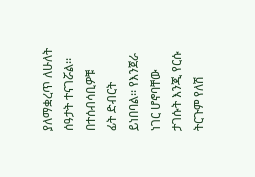ያለማቋረጥ ለሁለት ሰዓታት ተናገሯል፡፡በተሰብሳቢዎቹ
ፊት ድብርት ይነበባል፡፡ የእንጀራ ነገር ሆኖባቸው ታገሱት እንጂ የርሱ ትርጉም የለሽ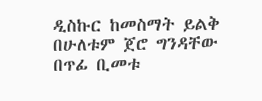ዲስኩር ከመስማት ይልቅ በሁለቱም ጀሮ ግንዳቸው
በጥፊ ቢመቱ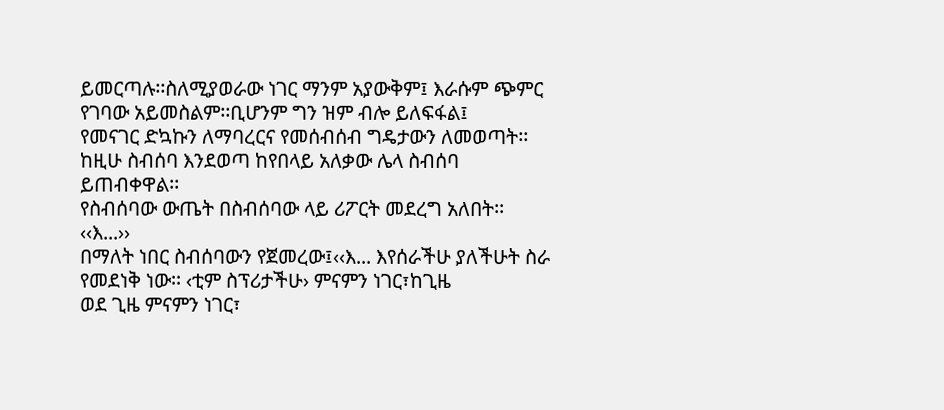ይመርጣሉ፡፡ስለሚያወራው ነገር ማንም አያውቅም፤ እራሱም ጭምር የገባው አይመስልም፡፡ቢሆንም ግን ዝም ብሎ ይለፍፋል፤
የመናገር ድኳኩን ለማባረርና የመሰብሰብ ግዴታውን ለመወጣት፡፡ከዚሁ ስብሰባ እንደወጣ ከየበላይ አለቃው ሌላ ስብሰባ ይጠብቀዋል፡፡
የስብሰባው ውጤት በስብሰባው ላይ ሪፖርት መደረግ አለበት፡፡
‹‹እ...››
በማለት ነበር ስብሰባውን የጀመረው፤‹‹እ... እየሰራችሁ ያለችሁት ስራ የመደነቅ ነው፡፡ ‹ቲም ስፕሪታችሁ› ምናምን ነገር፣ከጊዜ
ወደ ጊዜ ምናምን ነገር፣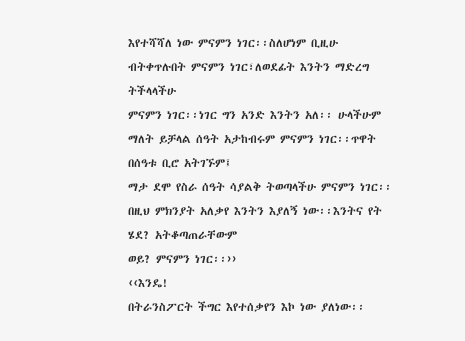እየተሻሻለ ነው ምናምን ነገር፡፡ስለሆነም ቢዚሁ ብትቀጥሉበት ምናምን ነገር፣ለወደፊት እንትን ማድረግ ትችላላችሁ
ምናምን ነገር፡፡ነገር ግን አንድ እንትን አለ፡፡ ሁላችሁም ማለት ይቻላል ሰዓት አታከብሩም ምናምን ነገር፡፡ጥዋት በሰዓቱ ቢሮ አትገኙም፤
ማታ ደሞ የስራ ሰዓት ሳያልቅ ትወጣላችሁ ምናምን ነገር፡፡በዚህ ምክንያት አለቃየ እንትን እያለኝ ነው፡፡እንትና የት ሄደ? አትቆጣጠራቸውም
ወይ? ምናምን ነገር፡፡››
‹‹እንዴ!
በትራንስፖርት ችግር እየተሰቃየን እኮ ነው ያለነው፡፡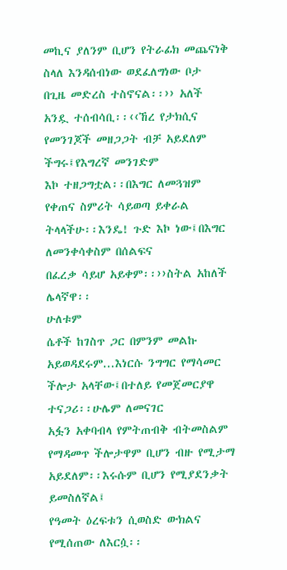መኪና ያለንም ቢሆን የትራፊክ መጨናነቅ ስላለ እንዳሰብነው ወደፈለግነው ቦታ
በጊዜ መድረስ ተስኖናል፡፡›› አለች አንዷ ተሰብሳቢ፡፡‹‹ኸረ የታክሲና የመንገጆች መዘጋጋት ብቻ አይደለም ችግሩ፤የእግረኛ መንገድም
እኮ ተዘጋግቷል፡፡በእግር ለመጓዝም የቀጠና ስምሪት ሳይወጣ ይቀራል ትላላችሁ፡፡እንዴ! ጉድ እኮ ነው፤በእግር ለመንቀሳቀስም በሰልፍና
በፈረቃ ሳይሆ አይቀም፡፡››ስትል አከለች ሌላኛዋ፡፡
ሁለቱም
ሴቶች ከገስጥ ጋር በምንም መልኩ አይወዳደሩም...እነርሱ ንግግር የማሳመር ችሎታ አላቸው፤በተለይ የመጀመርያዋ ተናጋሪ፡፡ሁሌም ለመናገር
አፏን አቀባብላ የምትጠብቅ ብትመስልም የማዳመጥ ችሎታዋም ቢሆን ብዙ የሚታማ አይደለም፡፡እሩሱም ቢሆን የሚያደንቃት ይመስለኛል፤
የዓመት ዕረፍቱን ሲወስድ ውክልና የሚሰጠው ለእርሷ፡፡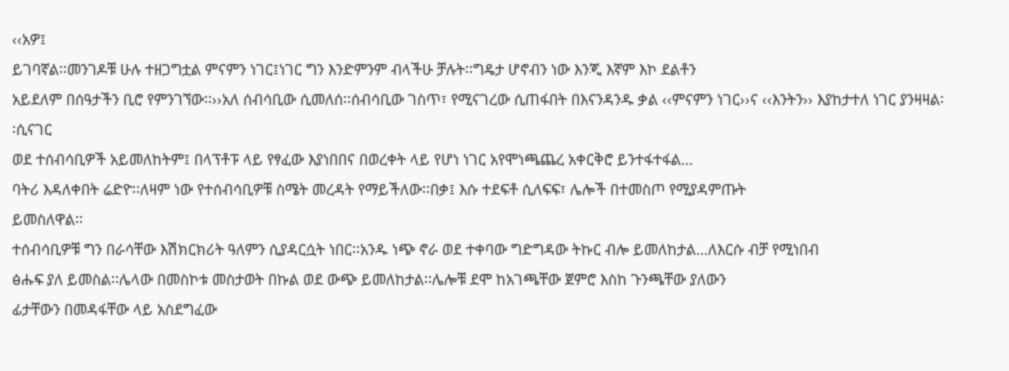‹‹አዎ፤
ይገባኛል፡፡መንገዶቹ ሁሉ ተዘጋግቷል ምናምን ነገር፤ነገር ግን እንድምንም ብላችሁ ቻሉት፡፡ግዴታ ሆኖብን ነው እንጂ እኛም እኮ ደልቶን
አይደለም በሰዓታችን ቢሮ የምንገኘው፡፡››አለ ሰብሳቢው ሲመለሰ፡፡ሰብሳቢው ገስጥ፣ የሚናገረው ሲጠፋበት በእናንዳንዱ ቃል ‹‹ምናምን ነገር››ና ‹‹እንትን›› እያከታተለ ነገር ያንዛዛል፡፡ሲናገር
ወደ ተሰብሳቢዎች አይመለከትም፤ በላፕቶፑ ላይ የፃፈው እያነበበና በወረቀት ላይ የሆነ ነገር አየሞነጫጨረ አቀርቅሮ ይንተፋተፋል...
ባትሪ እዳለቀበት ሬድዮ፡፡ለዛም ነው የተሰብሳቢዎቹ ስሜት መረዳት የማይችለው፡፡በቃ፤ እሱ ተደፍቶ ሲለፍፍ፣ ሌሎች በተመስጦ የሚያዳምጡት
ይመስለዋል፡፡
ተሰብሳቢዎቹ ግን በራሳቸው እሽክርክሪት ዓለምን ሲያዳርሷት ነበር፡፡አንዱ ነጭ ኖራ ወደ ተቀባው ግድግዳው ትኩር ብሎ ይመለከታል...ለእርሱ ብቻ የሚነበብ
ፅሑፍ ያለ ይመስል፡፡ሌላው በመስኮቱ መስታወት በኩል ወደ ውጭ ይመለከታል፡፡ሌሎቹ ደሞ ከአገጫቸው ጀምሮ እስከ ጉንጫቸው ያለውን
ፊታቸውን በመዳፋቸው ላይ አስደግፈው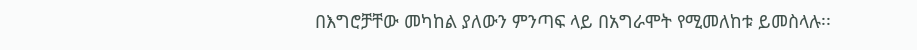በእግሮቻቸው መካከል ያለውን ምንጣፍ ላይ በአግራሞት የሚመለከቱ ይመስላሉ፡፡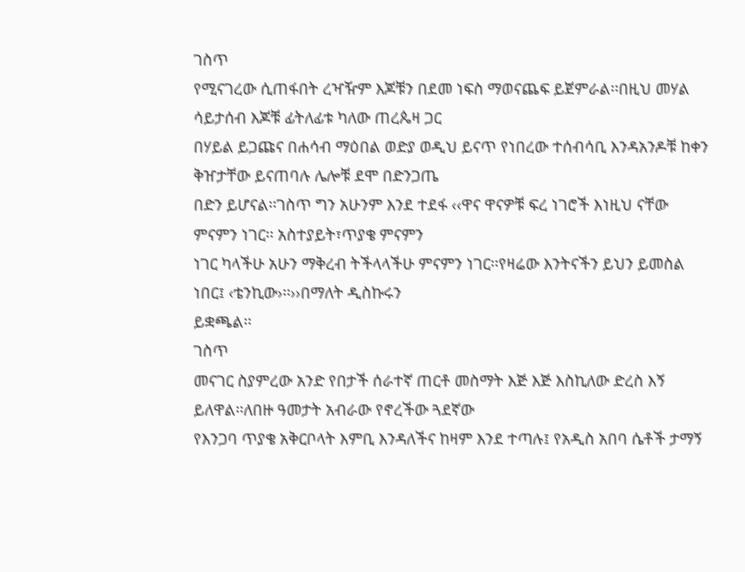ገስጥ
የሚናገረው ሲጠፋበት ረዣዥም እጆቹን በደመ ነፍስ ማወናጨፍ ይጀምራል፡፡በዚህ መሃል ሳይታሰብ እጆቹ ፊትለፊቱ ካለው ጠረጴዛ ጋር
በሃይል ይጋጩና በሐሳብ ማዕበል ወድያ ወዲህ ይናጥ የነበረው ተሰብሳቢ እንዳአንዶቹ ከቀን ቅዠታቸው ይናጠባሉ ሌሎቹ ደሞ በድንጋጤ
በድን ይሆናል፡፡ገስጥ ግን አሁንም እንደ ተደፋ ‹‹ዋና ዋናዎቹ ፍረ ነገሮች እነዚህ ናቸው ምናምን ነገር፡፡ አስተያይት፣ጥያቄ ምናምን
ነገር ካላችሁ አሁን ማቅረብ ትችላላችሁ ምናምን ነገር፡፡የዛሬው እንትናችን ይህን ይመስል ነበር፤ ‹ቴንኪው›፡፡››በማለት ዲስኩሩን
ይቋጫል፡፡
ገስጥ
መናገር ስያምረው አንድ የበታች ሰራተኛ ጠርቶ መስማት እጅ እጅ እስኪለው ድረስ እኝ ይለዋል፡፡ለበዙ ዓመታት አብራው የኖረችው ጓደኛው
የእንጋባ ጥያቄ አቅርቦላት እምቢ እንዳለችና ከዛም እንደ ተጣሉ፤ የአዲስ አበባ ሴቶች ታማኝ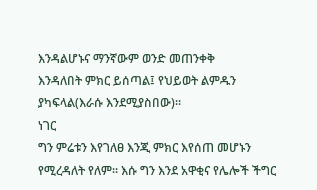እንዳልሆኑና ማንኛውም ወንድ መጠንቀቅ
እንዳለበት ምክር ይሰጣል፤ የህይወት ልምዱን ያካፍላል(እራሱ እንደሚያስበው)፡፡
ነገር
ግን ምሬቱን እየገለፀ እንጂ ምክር እየሰጠ መሆኑን የሚረዳለት የለም፡፡ እሱ ግን እንደ አዋቂና የሌሎች ችግር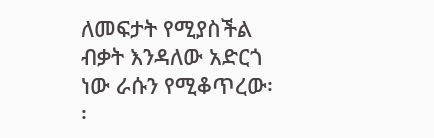ለመፍታት የሚያስችል
ብቃት እንዳለው አድርጎ ነው ራሱን የሚቆጥረው፡፡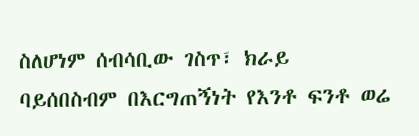ስለሆነም ሰብሳቢው ገስጥ፣ ክራይ ባይሰበስብም በእርግጠኝነት የእንቶ ፍንቶ ወሬ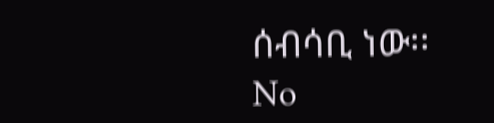ሰብሳቢ ነው፡፡
No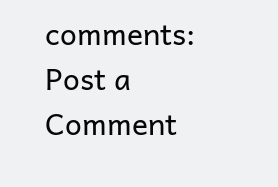comments:
Post a Comment